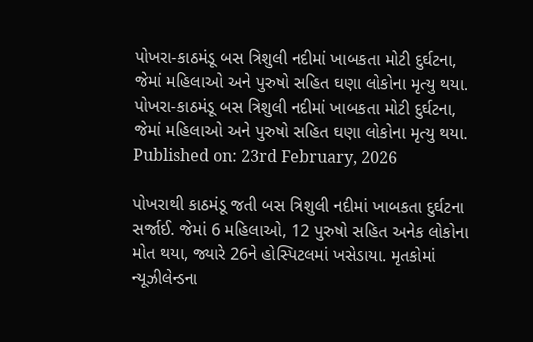પોખરા-કાઠમંડૂ બસ ત્રિશુલી નદીમાં ખાબકતા મોટી દુર્ઘટના, જેમાં મહિલાઓ અને પુરુષો સહિત ઘણા લોકોના મૃત્યુ થયા.
પોખરા-કાઠમંડૂ બસ ત્રિશુલી નદીમાં ખાબકતા મોટી દુર્ઘટના, જેમાં મહિલાઓ અને પુરુષો સહિત ઘણા લોકોના મૃત્યુ થયા.
Published on: 23rd February, 2026

પોખરાથી કાઠમંડૂ જતી બસ ત્રિશુલી નદીમાં ખાબકતા દુર્ઘટના સર્જાઈ. જેમાં 6 મહિલાઓ, 12 પુરુષો સહિત અનેક લોકોના મોત થયા, જ્યારે 26ને હોસ્પિટલમાં ખસેડાયા. મૃતકોમાં ન્યૂઝીલેન્ડના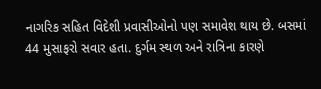નાગરિક સહિત વિદેશી પ્રવાસીઓનો પણ સમાવેશ થાય છે. બસમાં 44 મુસાફરો સવાર હતા. દુર્ગમ સ્થળ અને રાત્રિના કારણે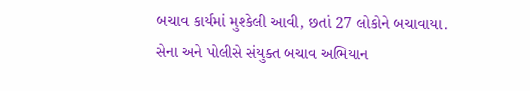બચાવ કાર્યમાં મુશ્કેલી આવી, છતાં 27 લોકોને બચાવાયા. સેના અને પોલીસે સંયુક્ત બચાવ અભિયાન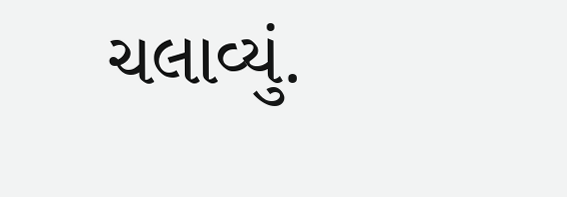ચલાવ્યું.